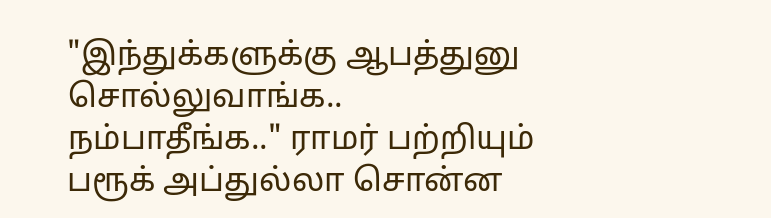"இந்துக்களுக்கு ஆபத்துனு சொல்லுவாங்க.. நம்பாதீங்க.." ராமர் பற்றியும் பரூக் அப்துல்லா சொன்ன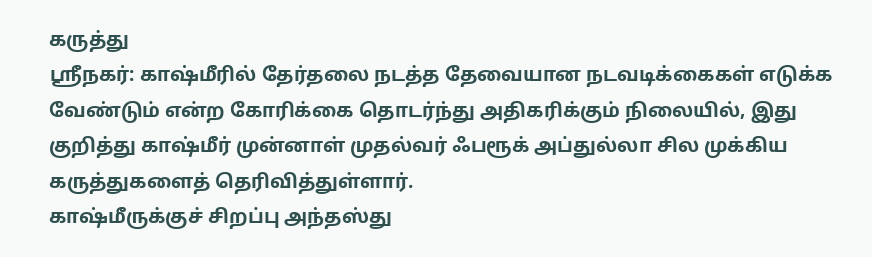கருத்து
ஸ்ரீநகர்: காஷ்மீரில் தேர்தலை நடத்த தேவையான நடவடிக்கைகள் எடுக்க வேண்டும் என்ற கோரிக்கை தொடர்ந்து அதிகரிக்கும் நிலையில், இது குறித்து காஷ்மீர் முன்னாள் முதல்வர் ஃபரூக் அப்துல்லா சில முக்கிய கருத்துகளைத் தெரிவித்துள்ளார்.
காஷ்மீருக்குச் சிறப்பு அந்தஸ்து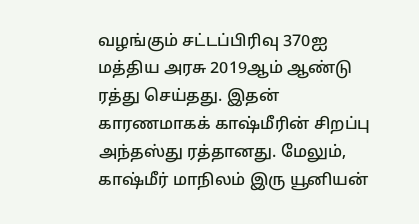வழங்கும் சட்டப்பிரிவு 370ஐ மத்திய அரசு 2019ஆம் ஆண்டு ரத்து செய்தது. இதன் காரணமாகக் காஷ்மீரின் சிறப்பு அந்தஸ்து ரத்தானது. மேலும், காஷ்மீர் மாநிலம் இரு யூனியன்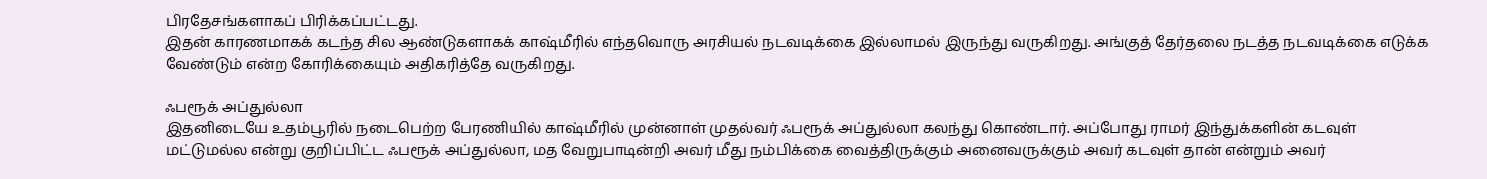பிரதேசங்களாகப் பிரிக்கப்பட்டது.
இதன் காரணமாகக் கடந்த சில ஆண்டுகளாகக் காஷ்மீரில் எந்தவொரு அரசியல் நடவடிக்கை இல்லாமல் இருந்து வருகிறது. அங்குத் தேர்தலை நடத்த நடவடிக்கை எடுக்க வேண்டும் என்ற கோரிக்கையும் அதிகரித்தே வருகிறது.

ஃபரூக் அப்துல்லா
இதனிடையே உதம்பூரில் நடைபெற்ற பேரணியில் காஷ்மீரில் முன்னாள் முதல்வர் ஃபரூக் அப்துல்லா கலந்து கொண்டார். அப்போது ராமர் இந்துக்களின் கடவுள் மட்டுமல்ல என்று குறிப்பிட்ட ஃபரூக் அப்துல்லா, மத வேறுபாடின்றி அவர் மீது நம்பிக்கை வைத்திருக்கும் அனைவருக்கும் அவர் கடவுள் தான் என்றும் அவர்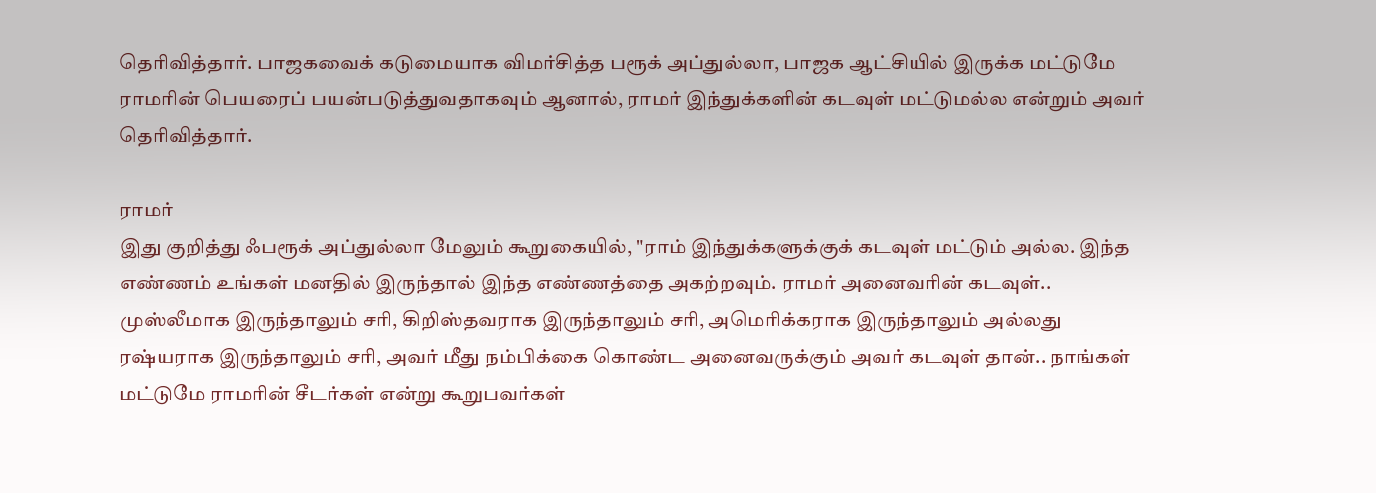தெரிவித்தார். பாஜகவைக் கடுமையாக விமர்சித்த பரூக் அப்துல்லா, பாஜக ஆட்சியில் இருக்க மட்டுமே ராமரின் பெயரைப் பயன்படுத்துவதாகவும் ஆனால், ராமர் இந்துக்களின் கடவுள் மட்டுமல்ல என்றும் அவர் தெரிவித்தார்.

ராமர்
இது குறித்து ஃபரூக் அப்துல்லா மேலும் கூறுகையில், "ராம் இந்துக்களுக்குக் கடவுள் மட்டும் அல்ல. இந்த எண்ணம் உங்கள் மனதில் இருந்தால் இந்த எண்ணத்தை அகற்றவும். ராமர் அனைவரின் கடவுள்.. முஸ்லீமாக இருந்தாலும் சரி, கிறிஸ்தவராக இருந்தாலும் சரி, அமெரிக்கராக இருந்தாலும் அல்லது ரஷ்யராக இருந்தாலும் சரி, அவர் மீது நம்பிக்கை கொண்ட அனைவருக்கும் அவர் கடவுள் தான்.. நாங்கள் மட்டுமே ராமரின் சீடர்கள் என்று கூறுபவர்கள்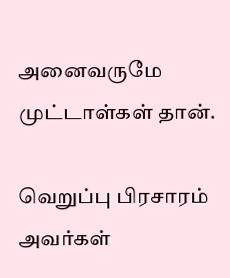அனைவருமே முட்டாள்கள் தான்.

வெறுப்பு பிரசாரம்
அவர்கள்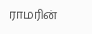ராமரின்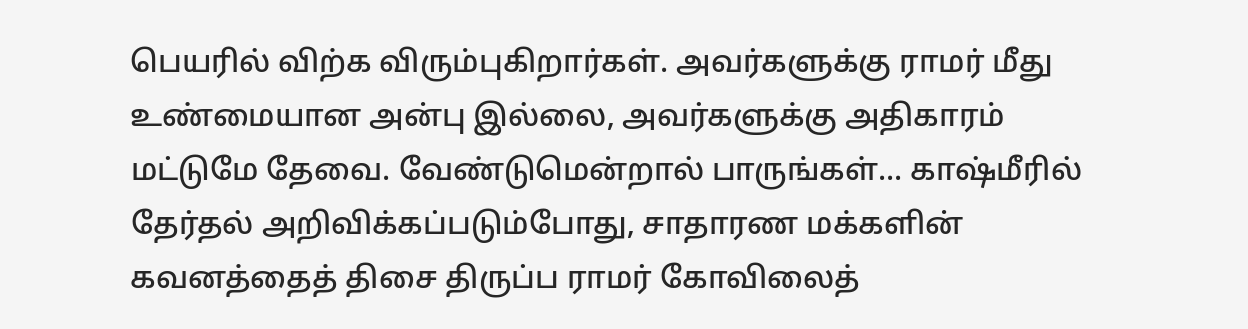பெயரில் விற்க விரும்புகிறார்கள். அவர்களுக்கு ராமர் மீது உண்மையான அன்பு இல்லை, அவர்களுக்கு அதிகாரம் மட்டுமே தேவை. வேண்டுமென்றால் பாருங்கள்... காஷ்மீரில் தேர்தல் அறிவிக்கப்படும்போது, சாதாரண மக்களின் கவனத்தைத் திசை திருப்ப ராமர் கோவிலைத்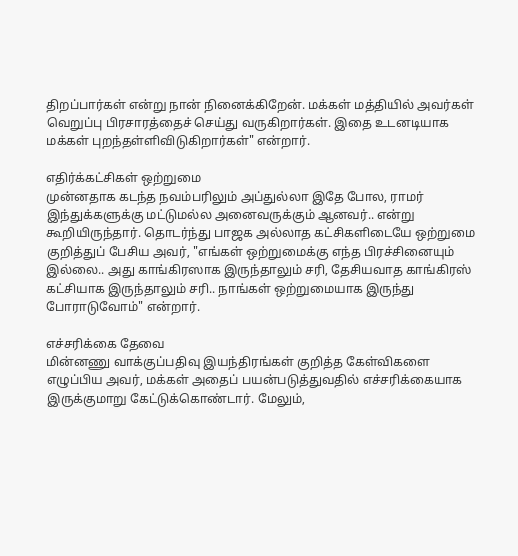திறப்பார்கள் என்று நான் நினைக்கிறேன். மக்கள் மத்தியில் அவர்கள் வெறுப்பு பிரசாரத்தைச் செய்து வருகிறார்கள். இதை உடனடியாக மக்கள் புறந்தள்ளிவிடுகிறார்கள்" என்றார்.

எதிர்க்கட்சிகள் ஒற்றுமை
முன்னதாக கடந்த நவம்பரிலும் அப்துல்லா இதே போல, ராமர் இந்துக்களுக்கு மட்டுமல்ல அனைவருக்கும் ஆனவர்.. என்று கூறியிருந்தார். தொடர்ந்து பாஜக அல்லாத கட்சிகளிடையே ஒற்றுமை குறித்துப் பேசிய அவர், "எங்கள் ஒற்றுமைக்கு எந்த பிரச்சினையும் இல்லை.. அது காங்கிரஸாக இருந்தாலும் சரி, தேசியவாத காங்கிரஸ் கட்சியாக இருந்தாலும் சரி.. நாங்கள் ஒற்றுமையாக இருந்து போராடுவோம்" என்றார்.

எச்சரிக்கை தேவை
மின்னணு வாக்குப்பதிவு இயந்திரங்கள் குறித்த கேள்விகளை எழுப்பிய அவர், மக்கள் அதைப் பயன்படுத்துவதில் எச்சரிக்கையாக இருக்குமாறு கேட்டுக்கொண்டார். மேலும்,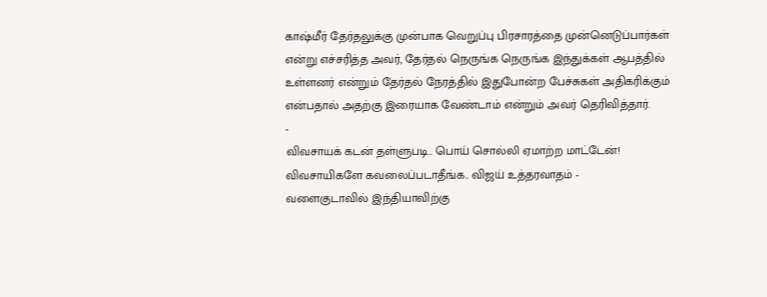காஷ்மீர் தேர்தலுக்கு முன்பாக வெறுப்பு பிரசாரத்தை முன்னெடுப்பார்கள் என்று எச்சரித்த அவர், தேர்தல் நெருங்க நெருங்க இந்துக்கள் ஆபத்தில் உள்ளனர் என்றும் தேர்தல் நேரத்தில் இதுபோன்ற பேச்சுகள் அதிகரிக்கும் என்பதால் அதற்கு இரையாக வேண்டாம் என்றும் அவர் தெரிவித்தார்.
-
விவசாயக் கடன் தள்ளுபடி.. பொய் சொல்லி ஏமாற்ற மாட்டேன்! விவசாயிகளே கவலைப்படாதீங்க.. விஜய் உத்தரவாதம் -
வளைகுடாவில் இந்தியாவிற்கு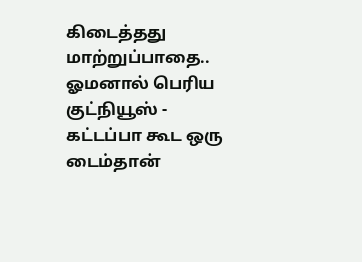கிடைத்தது மாற்றுப்பாதை.. ஓமனால் பெரிய குட்நியூஸ் -
கட்டப்பா கூட ஒரு டைம்தான்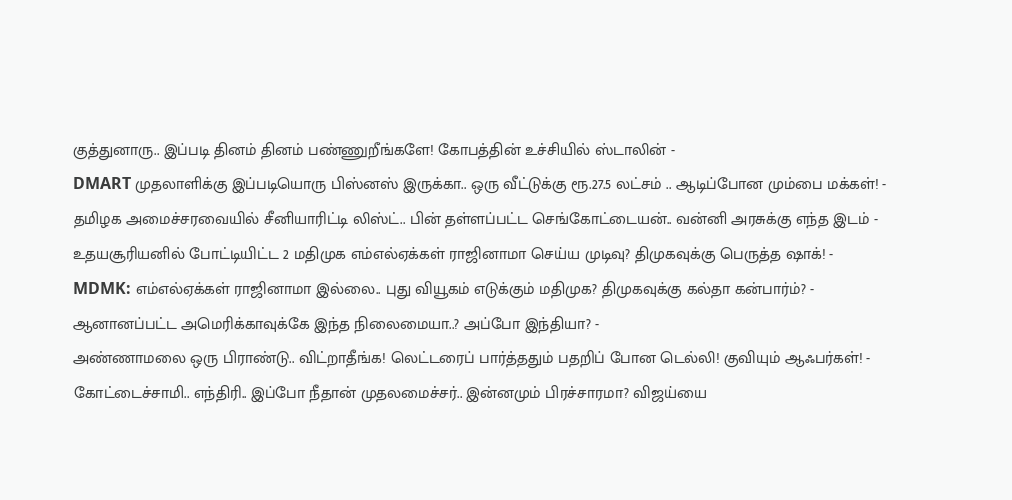குத்துனாரு.. இப்படி தினம் தினம் பண்ணுறீங்களே! கோபத்தின் உச்சியில் ஸ்டாலின் -
DMART முதலாளிக்கு இப்படியொரு பிஸ்னஸ் இருக்கா.. ஒரு வீட்டுக்கு ரூ.27.5 லட்சம் .. ஆடிப்போன மும்பை மக்கள்! -
தமிழக அமைச்சரவையில் சீனியாரிட்டி லிஸ்ட்.. பின் தள்ளப்பட்ட செங்கோட்டையன்.. வன்னி அரசுக்கு எந்த இடம் -
உதயசூரியனில் போட்டியிட்ட 2 மதிமுக எம்எல்ஏக்கள் ராஜினாமா செய்ய முடிவு? திமுகவுக்கு பெருத்த ஷாக்! -
MDMK: எம்எல்ஏக்கள் ராஜினாமா இல்லை.. புது வியூகம் எடுக்கும் மதிமுக? திமுகவுக்கு கல்தா கன்பார்ம்? -
ஆனானப்பட்ட அமெரிக்காவுக்கே இந்த நிலைமையா..? அப்போ இந்தியா? -
அண்ணாமலை ஒரு பிராண்டு.. விட்றாதீங்க! லெட்டரைப் பார்த்ததும் பதறிப் போன டெல்லி! குவியும் ஆஃபர்கள்! -
கோட்டைச்சாமி.. எந்திரி.. இப்போ நீதான் முதலமைச்சர்.. இன்னமும் பிரச்சாரமா? விஜய்யை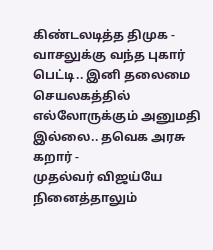கிண்டலடித்த திமுக -
வாசலுக்கு வந்த புகார் பெட்டி.. இனி தலைமை செயலகத்தில் எல்லோருக்கும் அனுமதி இல்லை.. தவெக அரசு கறார் -
முதல்வர் விஜய்யே நினைத்தாலும்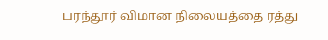பரந்தூர் விமான நிலையத்தை ரத்து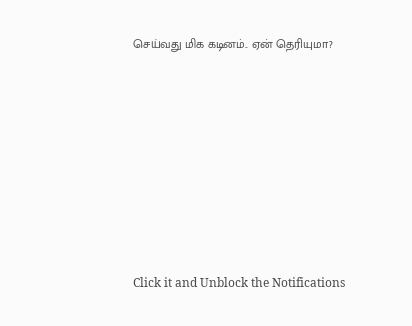செய்வது மிக கடினம்.. ஏன் தெரியுமா?












Click it and Unblock the Notifications